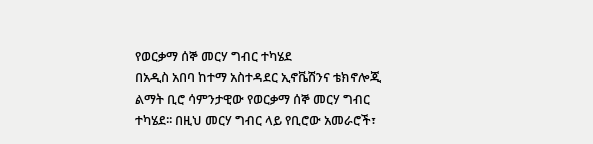የወርቃማ ሰኞ መርሃ ግብር ተካሄደ
በአዲስ አበባ ከተማ አስተዳደር ኢኖቬሽንና ቴክኖሎጂ ልማት ቢሮ ሳምንታዊው የወርቃማ ሰኞ መርሃ ግብር ተካሄደ፡፡ በዚህ መርሃ ግብር ላይ የቢሮው አመራሮች፣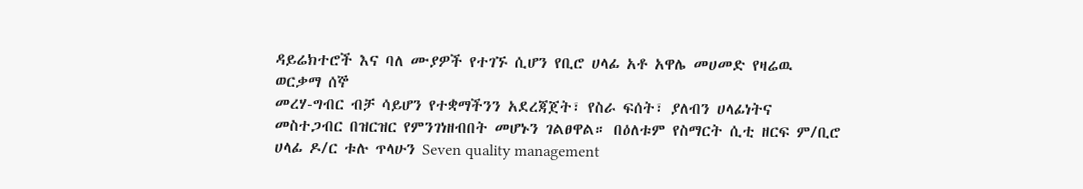ዳይሬክተሮች እና ባለ ሙያዎች የተገኙ ሲሆን የቢሮ ሀላፊ አቶ አዋሌ መሀመድ የዛሬዉ ወርቃማ ሰኞ
መረሃ-ግብር ብቻ ሳይሆን የተቋማችንን አደረጃጀት፣ የስራ ፍሰት፣ ያለብን ሀላፊነትና መስተጋብር በዝርዝር የምንገነዘብበት መሆኑን ገልፀዋል። በዕለቱም የስማርት ሲቲ ዘርፍ ም/ቢሮ ሀላፊ ዶ/ር ቱሉ ጥላሁን Seven quality management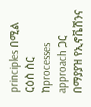principles በሚል ርዕስ ስር ከprocesses approach ጋር በማያያዝ የኢኖቬሽንና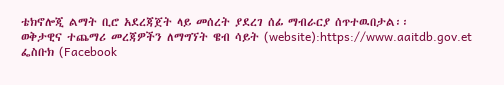ቴክኖሎጂ ልማት ቢሮ አደረጃጀት ላይ መሰረት ያደረገ ሰፊ ማብራርያ ሰጥተዉበታል፡፡
ወቅታዊና ተጨማሪ መረጃዎችን ለማግኘት ዌብ ሳይት (website):https://www.aaitdb.gov.et ፌስቡክ (Facebook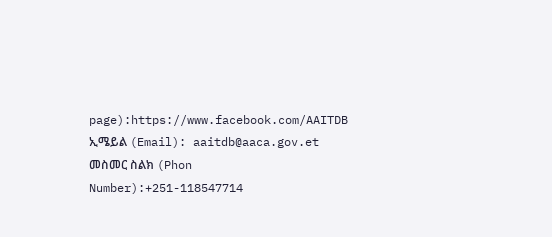page):https://www.facebook.com/AAITDB
ኢሜይል (Email): aaitdb@aaca.gov.et
መስመር ስልክ (Phon Number):+251-118547714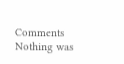Comments
Nothing was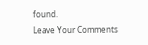found.
Leave Your Comments